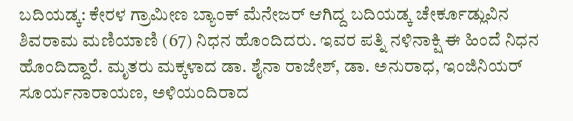ಬದಿಯಡ್ಕ: ಕೇರಳ ಗ್ರಾಮೀಣ ಬ್ಯಾಂಕ್ ಮೆನೇಜರ್ ಆಗಿದ್ದ ಬದಿಯಡ್ಕ ಚೇರ್ಕೂಡ್ಲುವಿನ ಶಿವರಾಮ ಮಣಿಯಾಣಿ (67) ನಿಧನ ಹೊಂದಿದರು. ಇವರ ಪತ್ನಿ ನಳಿನಾಕ್ಷಿ ಈ ಹಿಂದೆ ನಿಧನ ಹೊಂದಿದ್ದಾರೆ. ಮೃತರು ಮಕ್ಕಳಾದ ಡಾ. ಶೈನಾ ರಾಜೇಶ್, ಡಾ. ಅನುರಾಧ, ಇಂಜಿನಿಯರ್ ಸೂರ್ಯನಾರಾಯಣ, ಅಳಿಯಂದಿರಾದ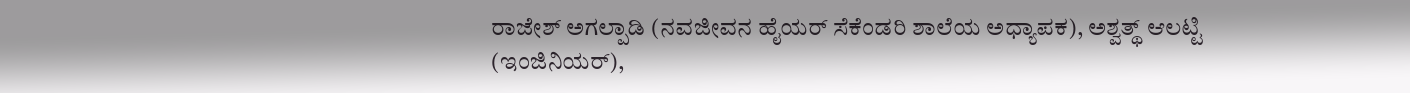ರಾಜೇಶ್ ಅಗಲ್ಪಾಡಿ (ನವಜೀವನ ಹೈಯರ್ ಸೆಕೆಂಡರಿ ಶಾಲೆಯ ಅಧ್ಯಾಪಕ), ಅಶ್ವತ್ಥ್ ಆಲಟ್ಟಿ (ಇಂಜಿನಿಯರ್),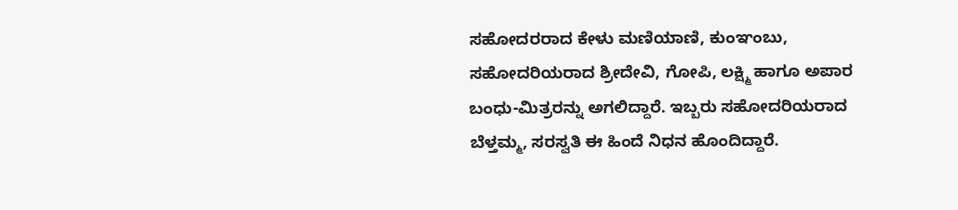ಸಹೋದರರಾದ ಕೇಳು ಮಣಿಯಾಣಿ, ಕುಂಞಂಬು, ಸಹೋದರಿಯರಾದ ಶ್ರೀದೇವಿ, ಗೋಪಿ, ಲಕ್ಷ್ಮಿ ಹಾಗೂ ಅಪಾರ ಬಂಧು-ಮಿತ್ರರನ್ನು ಅಗಲಿದ್ದಾರೆ. ಇಬ್ಬರು ಸಹೋದರಿಯರಾದ ಬೆಳ್ತಮ್ಮ, ಸರಸ್ವತಿ ಈ ಹಿಂದೆ ನಿಧನ ಹೊಂದಿದ್ದಾರೆ.